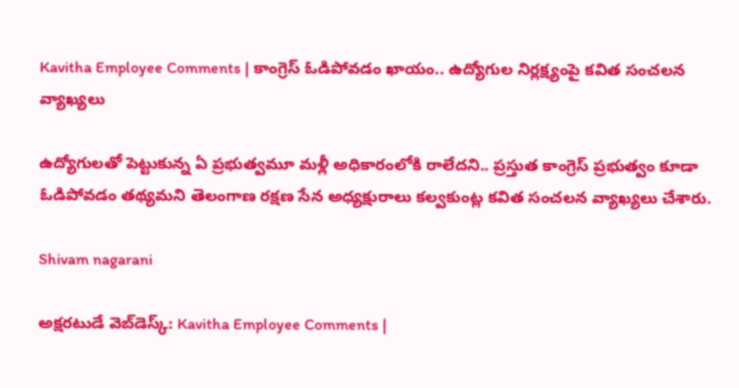Kavitha Employee Comments | కాంగ్రెస్ ఓడిపోవడం ఖాయం.. ఉద్యోగుల నిర్లక్ష్యంపై కవిత సంచలన వ్యాఖ్యలు

ఉద్యోగులతో పెట్టుకున్న ఏ ప్రభుత్వమూ మళ్లీ అధికారంలోకి రాలేదని.. ప్రస్తుత కాంగ్రెస్ ప్రభుత్వం కూడా ఓడిపోవడం తథ్యమని తెలంగాణ రక్షణ సేన అధ్యక్షురాలు కల్వకుంట్ల కవిత సంచలన వ్యాఖ్యలు చేశారు.

Shivam nagarani

అక్షరటుడే వెబ్‌డెస్క్: Kavitha Employee Comments |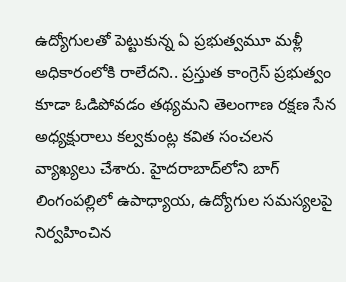ఉద్యోగులతో పెట్టుకున్న ఏ ప్రభుత్వమూ మళ్లీ అధికారంలోకి రాలేదని.. ప్రస్తుత కాంగ్రెస్ ప్రభుత్వం కూడా ఓడిపోవడం తథ్యమని తెలంగాణ రక్షణ సేన అధ్యక్షురాలు కల్వకుంట్ల కవిత సంచలన వ్యాఖ్యలు చేశారు. హైదరాబాద్‌లోని బాగ్ లింగంపల్లిలో ఉపాధ్యాయ, ఉద్యోగుల సమస్యలపై నిర్వహించిన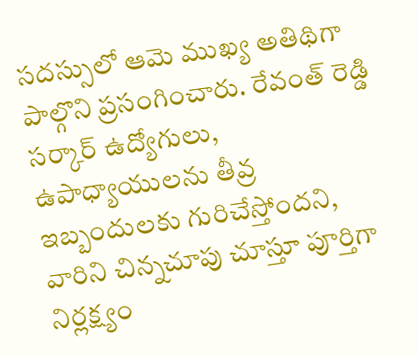సదస్సులో ఆమె ముఖ్య అతిథిగా పాల్గొని ప్రసంగించారు. రేవంత్ రెడ్డి సర్కార్ ఉద్యోగులు, ఉపాధ్యాయులను తీవ్ర ఇబ్బందులకు గురిచేస్తోందని, వారిని చిన్నచూపు చూస్తూ పూర్తిగా నిర్లక్ష్యం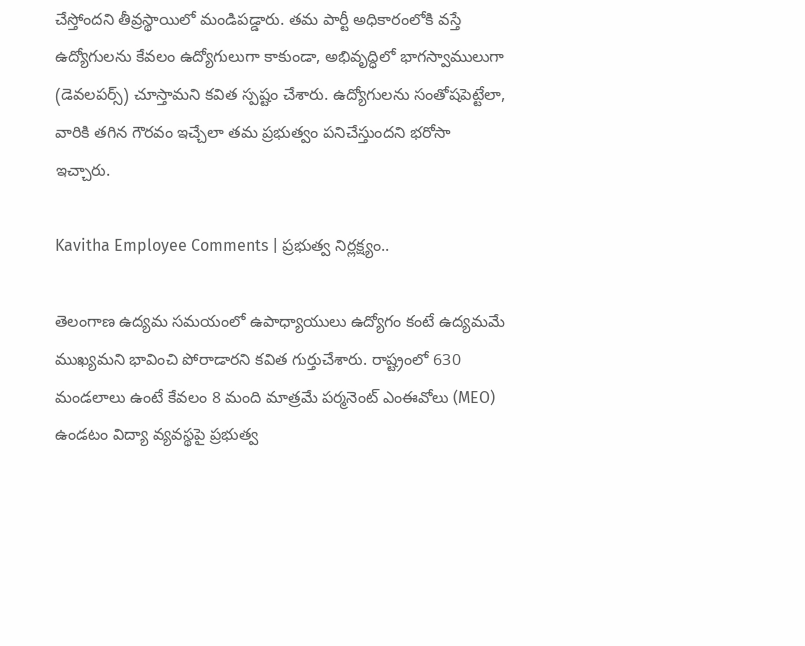చేస్తోందని తీవ్రస్థాయిలో మండిపడ్డారు. తమ పార్టీ అధికారంలోకి వస్తే ఉద్యోగులను కేవలం ఉద్యోగులుగా కాకుండా, అభివృద్ధిలో భాగస్వాములుగా (డెవలపర్స్) చూస్తామని కవిత స్పష్టం చేశారు. ఉద్యోగులను సంతోషపెట్టేలా, వారికి తగిన గౌరవం ఇచ్చేలా తమ ప్రభుత్వం పనిచేస్తుందని భరోసా ఇచ్చారు.

Kavitha Employee Comments | ప్రభుత్వ నిర్లక్ష్యం..

తెలంగాణ ఉద్యమ సమయంలో ఉపాధ్యాయులు ఉద్యోగం కంటే ఉద్యమమే ముఖ్యమని భావించి పోరాడారని కవిత గుర్తుచేశారు. రాష్ట్రంలో 630 మండలాలు ఉంటే కేవలం 8 మంది మాత్రమే పర్మనెంట్ ఎంఈవోలు (MEO) ఉండటం విద్యా వ్యవస్థపై ప్రభుత్వ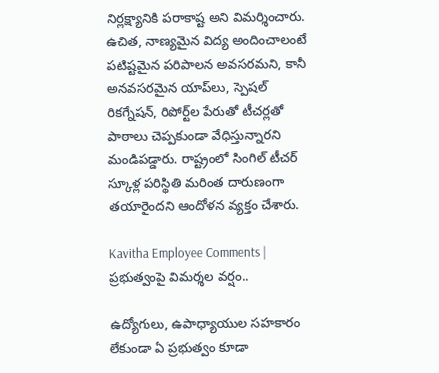నిర్లక్ష్యానికి పరాకాష్ట అని విమర్శించారు. ఉచిత, నాణ్యమైన విద్య అందించాలంటే పటిష్టమైన పరిపాలన అవసరమని, కానీ అనవసరమైన యాప్‌లు, స్పెషల్ రికగ్నేషన్, రిపోర్ట్‌ల పేరుతో టీచర్లతో పాఠాలు చెప్పకుండా వేధిస్తున్నారని మండిపడ్డారు. రాష్ట్రంలో సింగిల్ టీచర్ స్కూళ్ల పరిస్థితి మరింత దారుణంగా తయారైందని ఆందోళన వ్యక్తం చేశారు.

Kavitha Employee Comments | ప్రభుత్వంపై విమర్శల వర్షం..

ఉద్యోగులు, ఉపాధ్యాయుల సహకారం లేకుండా ఏ ప్రభుత్వం కూడా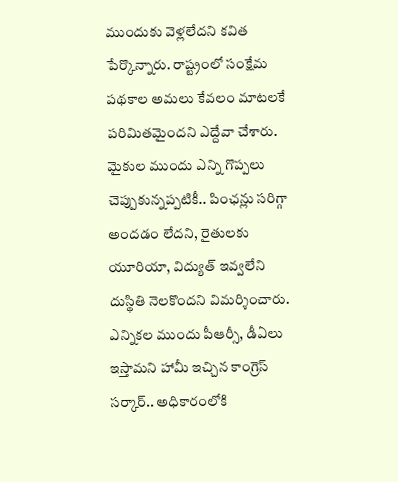ముందుకు వెళ్లలేదని కవిత పేర్కొన్నారు. రాష్ట్రంలో సంక్షేమ పథకాల అమలు కేవలం మాటలకే పరిమితమైందని ఎద్దేవా చేశారు. మైకుల ముందు ఎన్ని గొప్పలు చెప్పుకున్నప్పటికీ.. పింఛన్లు సరిగ్గా అందడం లేదని, రైతులకు యూరియా, విద్యుత్ ఇవ్వలేని దుస్థితి నెలకొందని విమర్శించారు. ఎన్నికల ముందు పీఆర్సీ, డీఏలు ఇస్తామని హామీ ఇచ్చిన కాంగ్రెస్ సర్కార్.. అధికారంలోకి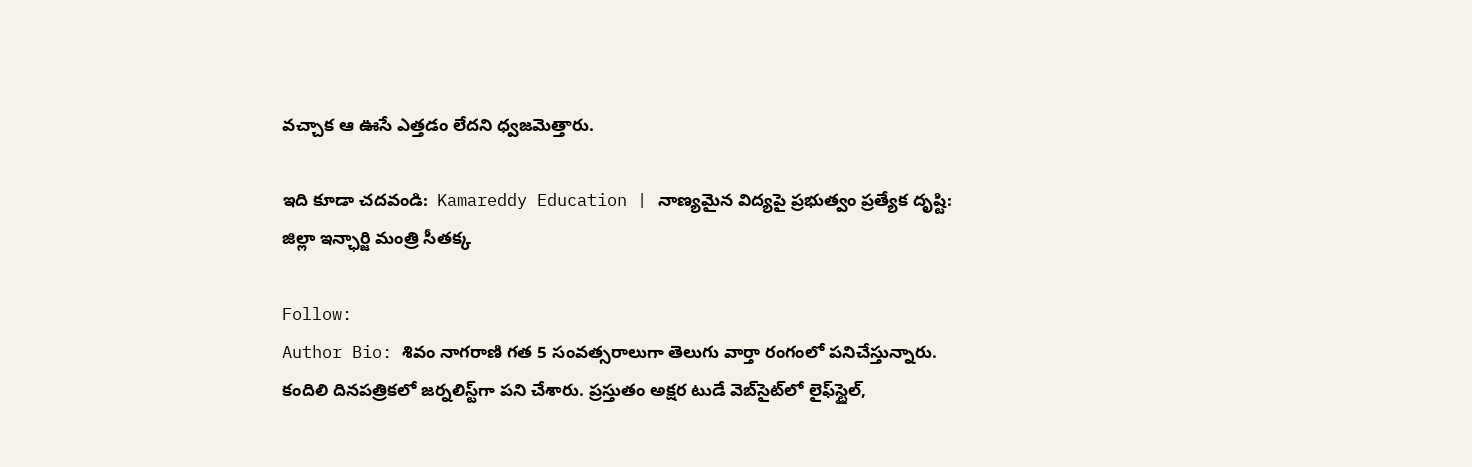వచ్చాక ఆ ఊసే ఎత్తడం లేదని ధ్వజమెత్తారు.

ఇది కూడా చదవండి:  Kamareddy Education | నాణ్యమైన విద్యపై ప్రభుత్వం ప్రత్యేక దృష్టి: జిల్లా ఇన్ఛార్జి మంత్రి సీతక్క

Follow:
Author Bio: శివం నాగరాణి గత 5 సంవత్సరాలుగా తెలుగు వార్తా రంగంలో పనిచేస్తున్నారు. కందిలి దినపత్రికలో జర్నలిస్ట్‌గా పని చేశారు. ప్రస్తుతం అక్షర టుడే వెబ్‌సైట్‌లో లైఫ్‌స్టైల్,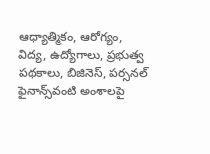ఆధ్యాత్మికం, ఆరోగ్యం, విద్య, ఉద్యోగాలు, ప్రభుత్వ పథకాలు, బిజినెస్, పర్సనల్ ఫైనాన్స్‌వంటి అంశాలపై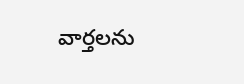వార్తలను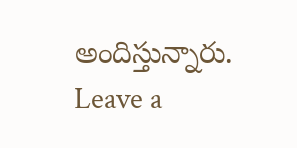అందిస్తున్నారు.
Leave a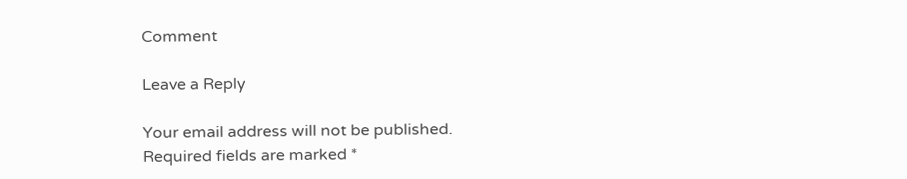Comment

Leave a Reply

Your email address will not be published. Required fields are marked *